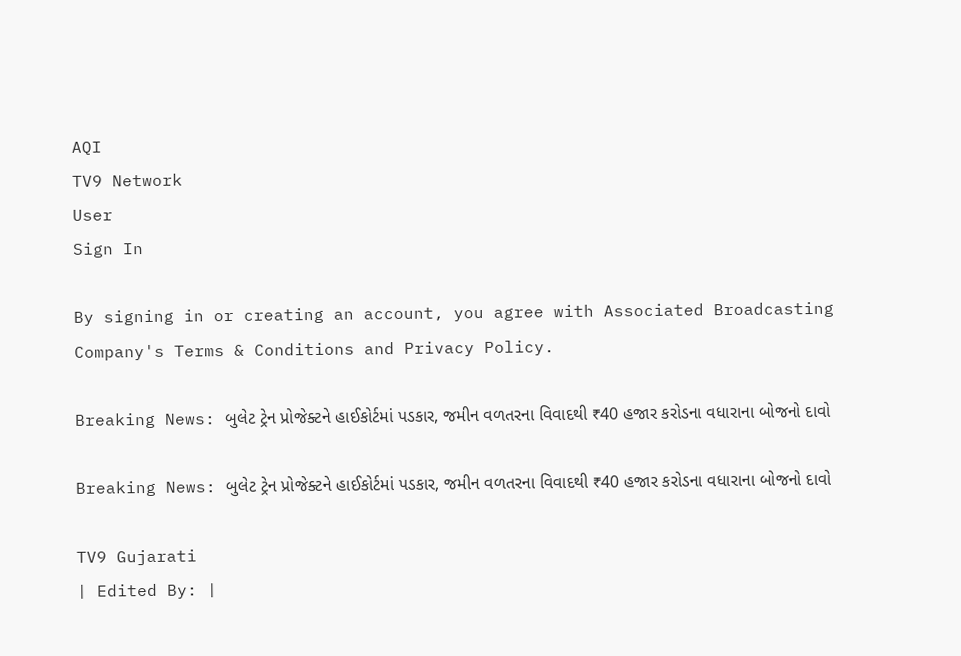AQI
TV9 Network
User
Sign In

By signing in or creating an account, you agree with Associated Broadcasting Company's Terms & Conditions and Privacy Policy.

Breaking News: બુલેટ ટ્રેન પ્રોજેક્ટને હાઈકોર્ટમાં પડકાર, જમીન વળતરના વિવાદથી ₹40 હજાર કરોડના વધારાના બોજનો દાવો

Breaking News: બુલેટ ટ્રેન પ્રોજેક્ટને હાઈકોર્ટમાં પડકાર, જમીન વળતરના વિવાદથી ₹40 હજાર કરોડના વધારાના બોજનો દાવો

TV9 Gujarati
| Edited By: |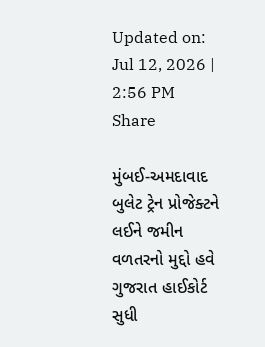Updated on: Jul 12, 2026 | 2:56 PM
Share

મુંબઈ-અમદાવાદ બુલેટ ટ્રેન પ્રોજેક્ટને લઈને જમીન વળતરનો મુદ્દો હવે ગુજરાત હાઈકોર્ટ સુધી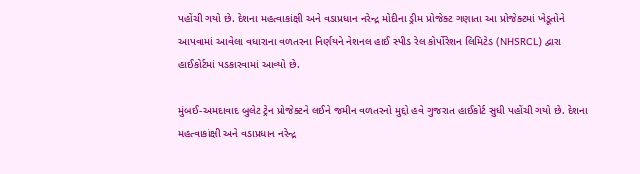પહોંચી ગયો છે. દેશના મહત્વાકાંક્ષી અને વડાપ્રધાન નરેન્દ્ર મોદીના ડ્રીમ પ્રોજેક્ટ ગણાતા આ પ્રોજેક્ટમાં ખેડૂતોને આપવામાં આવેલા વધારાના વળતરના નિર્ણયને નેશનલ હાઈ સ્પીડ રેલ કોર્પોરેશન લિમિટેડ (NHSRCL) દ્વારા હાઈકોર્ટમાં પડકારવામાં આવ્યો છે.

મુંબઈ-અમદાવાદ બુલેટ ટ્રેન પ્રોજેક્ટને લઈને જમીન વળતરનો મુદ્દો હવે ગુજરાત હાઈકોર્ટ સુધી પહોંચી ગયો છે. દેશના મહત્વાકાંક્ષી અને વડાપ્રધાન નરેન્દ્ર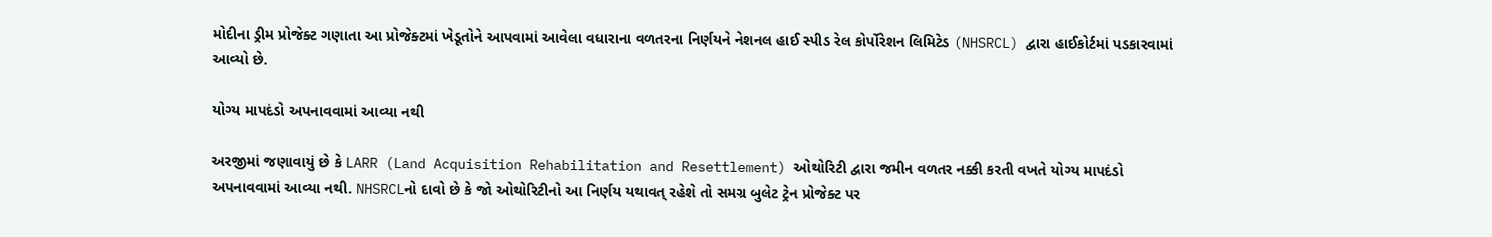મોદીના ડ્રીમ પ્રોજેક્ટ ગણાતા આ પ્રોજેક્ટમાં ખેડૂતોને આપવામાં આવેલા વધારાના વળતરના નિર્ણયને નેશનલ હાઈ સ્પીડ રેલ કોર્પોરેશન લિમિટેડ (NHSRCL) દ્વારા હાઈકોર્ટમાં પડકારવામાં આવ્યો છે.

યોગ્ય માપદંડો અપનાવવામાં આવ્યા નથી

અરજીમાં જણાવાયું છે કે LARR (Land Acquisition Rehabilitation and Resettlement) ઓથોરિટી દ્વારા જમીન વળતર નક્કી કરતી વખતે યોગ્ય માપદંડો અપનાવવામાં આવ્યા નથી. NHSRCLનો દાવો છે કે જો ઓથોરિટીનો આ નિર્ણય યથાવત્ રહેશે તો સમગ્ર બુલેટ ટ્રેન પ્રોજેક્ટ પર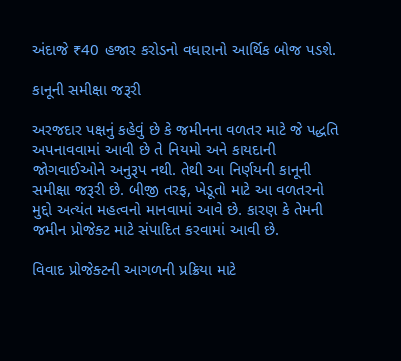અંદાજે ₹40 હજાર કરોડનો વધારાનો આર્થિક બોજ પડશે.

કાનૂની સમીક્ષા જરૂરી

અરજદાર પક્ષનું કહેવું છે કે જમીનના વળતર માટે જે પદ્ધતિ અપનાવવામાં આવી છે તે નિયમો અને કાયદાની જોગવાઈઓને અનુરૂપ નથી. તેથી આ નિર્ણયની કાનૂની સમીક્ષા જરૂરી છે. બીજી તરફ, ખેડૂતો માટે આ વળતરનો મુદ્દો અત્યંત મહત્વનો માનવામાં આવે છે. કારણ કે તેમની જમીન પ્રોજેક્ટ માટે સંપાદિત કરવામાં આવી છે.

વિવાદ પ્રોજેક્ટની આગળની પ્રક્રિયા માટે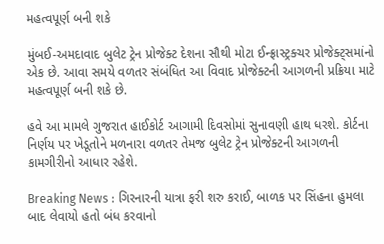મહત્વપૂર્ણ બની શકે

મુંબઈ-અમદાવાદ બુલેટ ટ્રેન પ્રોજેક્ટ દેશના સૌથી મોટા ઈન્ફ્રાસ્ટ્રક્ચર પ્રોજેક્ટ્સમાંનો એક છે. આવા સમયે વળતર સંબંધિત આ વિવાદ પ્રોજેક્ટની આગળની પ્રક્રિયા માટે મહત્વપૂર્ણ બની શકે છે.

હવે આ મામલે ગુજરાત હાઈકોર્ટ આગામી દિવસોમાં સુનાવણી હાથ ધરશે. કોર્ટના નિર્ણય પર ખેડૂતોને મળનારા વળતર તેમજ બુલેટ ટ્રેન પ્રોજેક્ટની આગળની કામગીરીનો આધાર રહેશે.

Breaking News : ગિરનારની યાત્રા ફરી શરુ કરાઈ, બાળક પર સિંહના હુમલા બાદ લેવાયો હતો બંધ કરવાનો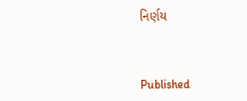નિર્ણય



Published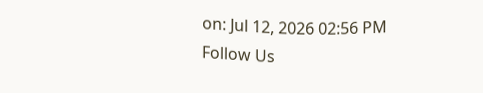on: Jul 12, 2026 02:56 PM
Follow Us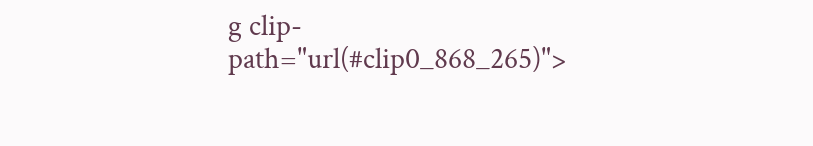g clip-path="url(#clip0_868_265)">